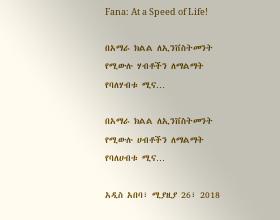Fana: At a Speed of Life!

በአማራ ክልል ለኢንቨስትመንት የሚውሉ ሃብቶችን ለማልማት የባለሃብቱ ሚና…

በአማራ ክልል ለኢንቨስትመንት የሚውሉ ሀብቶችን ለማልማት የባለሀብቱ ሚና…

አዲስ አበባ፣ ሚያዚያ 26፣ 2018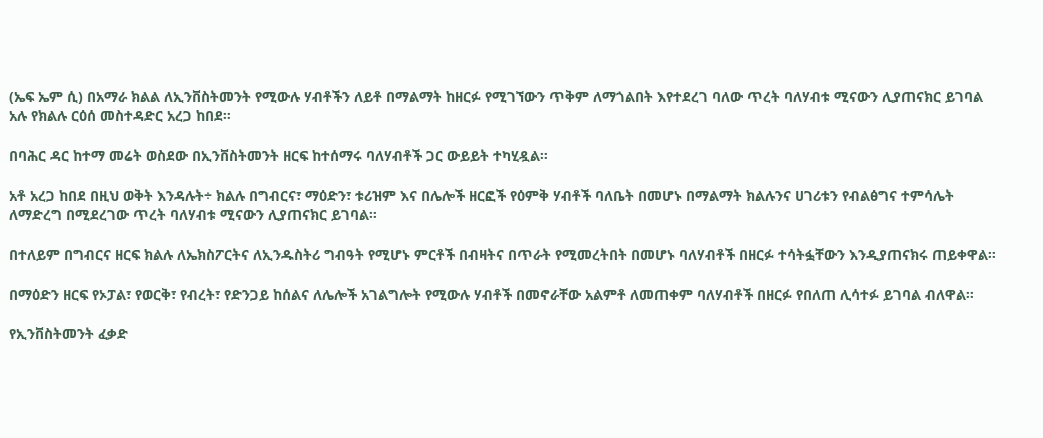(ኤፍ ኤም ሲ) በአማራ ክልል ለኢንቨስትመንት የሚውሉ ሃብቶችን ለይቶ በማልማት ከዘርፉ የሚገኘውን ጥቅም ለማጎልበት እየተደረገ ባለው ጥረት ባለሃብቱ ሚናውን ሊያጠናክር ይገባል አሉ የክልሉ ርዕሰ መስተዳድር አረጋ ከበደ።

በባሕር ዳር ከተማ መሬት ወስደው በኢንቨስትመንት ዘርፍ ከተሰማሩ ባለሃብቶች ጋር ውይይት ተካሂዷል።

አቶ አረጋ ከበደ በዚህ ወቅት እንዳሉት÷ ክልሉ በግብርና፣ ማዕድን፣ ቱሪዝም እና በሌሎች ዘርፎች የዕምቅ ሃብቶች ባለቤት በመሆኑ በማልማት ክልሉንና ሀገሪቱን የብልፅግና ተምሳሌት ለማድረግ በሚደረገው ጥረት ባለሃብቱ ሚናውን ሊያጠናክር ይገባል።

በተለይም በግብርና ዘርፍ ክልሉ ለኤክስፖርትና ለኢንዱስትሪ ግብዓት የሚሆኑ ምርቶች በብዛትና በጥራት የሚመረትበት በመሆኑ ባለሃብቶች በዘርፉ ተሳትፏቸውን እንዲያጠናክሩ ጠይቀዋል።

በማዕድን ዘርፍ የኦፓል፣ የወርቅ፣ የብረት፣ የድንጋይ ከሰልና ለሌሎች አገልግሎት የሚውሉ ሃብቶች በመኖራቸው አልምቶ ለመጠቀም ባለሃብቶች በዘርፉ የበለጠ ሊሳተፉ ይገባል ብለዋል።

የኢንቨስትመንት ፈቃድ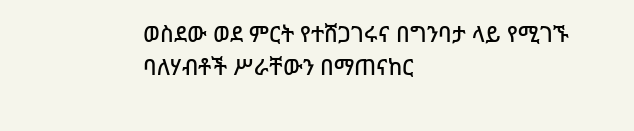ወስደው ወደ ምርት የተሸጋገሩና በግንባታ ላይ የሚገኙ ባለሃብቶች ሥራቸውን በማጠናከር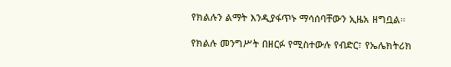የክልሉን ልማት እንዲያፋጥኑ ማሳሰባቸውን ኢዜአ ዘግቧል።

የክልሉ መንግሥት በዘርፉ የሚስተውሉ የብድር፣ የኤሌክትሪክ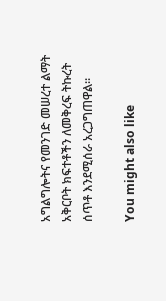አግልግሎትና የመንገድ መሠረተ ልማት አቅርቦት ክፍተቶችን ለመቅረፍ ትኩረት ሰጥቶ እንደሚሰራ አረጋግጠዋል።

You might also like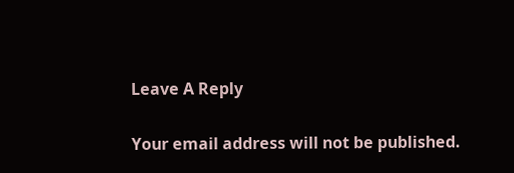Leave A Reply

Your email address will not be published.